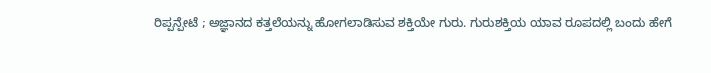ರಿಪ್ಪನ್ಪೇಟೆ ; ಅಜ್ಞಾನದ ಕತ್ತಲೆಯನ್ನು ಹೋಗಲಾಡಿಸುವ ಶಕ್ತಿಯೇ ಗುರು. ಗುರುಶಕ್ತಿಯ ಯಾವ ರೂಪದಲ್ಲಿ ಬಂದು ಹೇಗೆ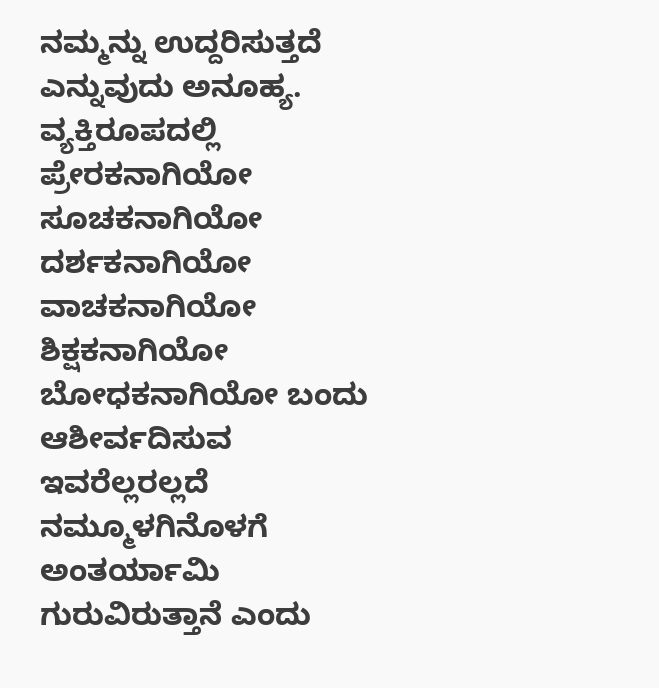ನಮ್ಮನ್ನು ಉದ್ದರಿಸುತ್ತದೆ ಎನ್ನುವುದು ಅನೂಹ್ಯ. ವ್ಯಕ್ತಿರೂಪದಲ್ಲಿ ಪ್ರೇರಕನಾಗಿಯೋ ಸೂಚಕನಾಗಿಯೋ ದರ್ಶಕನಾಗಿಯೋ ವಾಚಕನಾಗಿಯೋ ಶಿಕ್ಷಕನಾಗಿಯೋ ಬೋಧಕನಾಗಿಯೋ ಬಂದು ಆಶೀರ್ವದಿಸುವ ಇವರೆಲ್ಲರಲ್ಲದೆ ನಮ್ಮೂಳಗಿನೊಳಗೆ ಅಂತರ್ಯಾಮಿ ಗುರುವಿರುತ್ತಾನೆ ಎಂದು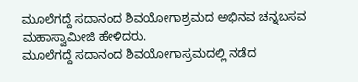ಮೂಲೆಗದ್ದೆ ಸದಾನಂದ ಶಿವಯೋಗಾಶ್ರಮದ ಅಭಿನವ ಚನ್ನಬಸವ ಮಹಾಸ್ವಾಮೀಜಿ ಹೇಳಿದರು.
ಮೂಲೆಗದ್ದೆ ಸದಾನಂದ ಶಿವಯೋಗಾಸ್ರಮದಲ್ಲಿ ನಡೆದ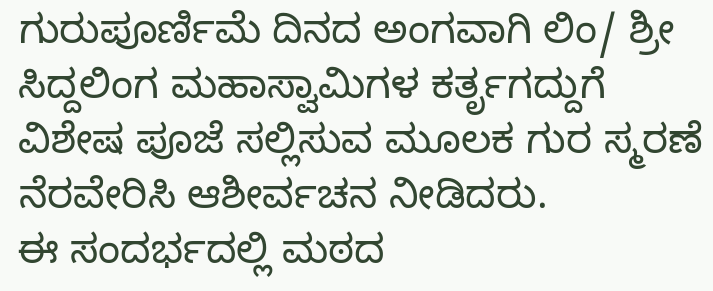ಗುರುಪೂರ್ಣಿಮೆ ದಿನದ ಅಂಗವಾಗಿ ಲಿಂ/ ಶ್ರೀ ಸಿದ್ದಲಿಂಗ ಮಹಾಸ್ವಾಮಿಗಳ ಕರ್ತೃಗದ್ದುಗೆ ವಿಶೇಷ ಪೂಜೆ ಸಲ್ಲಿಸುವ ಮೂಲಕ ಗುರ ಸ್ಮರಣೆ ನೆರವೇರಿಸಿ ಆಶೀರ್ವಚನ ನೀಡಿದರು.
ಈ ಸಂದರ್ಭದಲ್ಲಿ ಮಠದ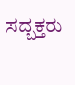ಸದ್ಬಕ್ತರು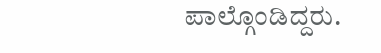ಪಾಲ್ಗೊಂಡಿದ್ದರು.